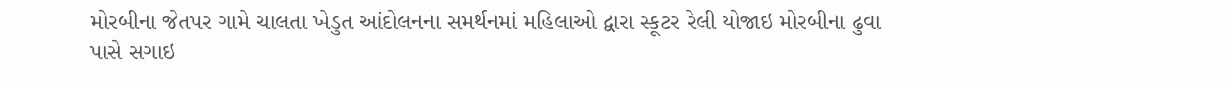મોરબીના જેતપર ગામે ચાલતા ખેડુત આંદોલનના સમર્થનમાં મહિલાઓ દ્વારા સ્કૂટર રેલી યોજાઇ મોરબીના ઢુવા પાસે સગાઇ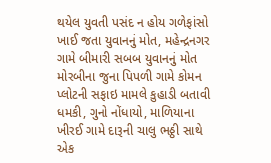થયેલ યુવતી પસંદ ન હોય ગળેફાંસો ખાઈ જતા યુવાનનું મોત, મહેન્દ્રનગર ગામે બીમારી સબબ યુવાનનું મોત મોરબીના જુના પિપળી ગામે કોમન પ્લોટની સફાઇ મામલે કુહાડી બતાવી ધમકી, ગુનો નોંધાયો, માળિયાના ખીરઈ ગામે દારૂની ચાલુ ભઠ્ઠી સાથે એક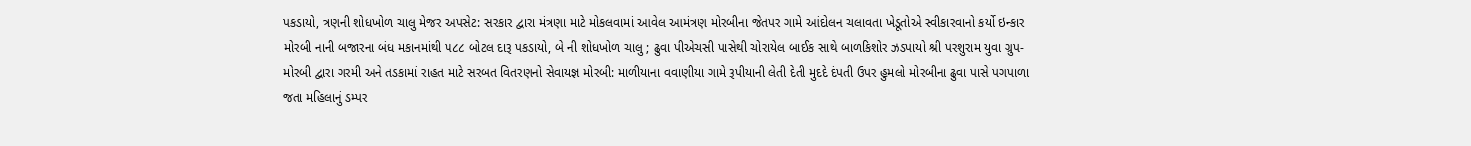પકડાયો, ત્રણની શોધખોળ ચાલુ મેજર અપસેટ: સરકાર દ્વારા મંત્રણા માટે મોકલવામાં આવેલ આમંત્રણ મોરબીના જેતપર ગામે આંદોલન ચલાવતા ખેડૂતોએ સ્વીકારવાનો કર્યો ઇન્કાર મોરબી નાની બજારના બંધ મકાનમાંથી ૫૮૮ બોટલ દારૂ પકડાયો, બે ની શોધખોળ ચાલુ ; ઢુવા પીએચસી પાસેથી ચોરાયેલ બાઈક સાથે બાળકિશોર ઝડપાયો શ્રી પરશુરામ યુવા ગ્રુપ-મોરબી દ્વારા ગરમી અને તડકામાં રાહત માટે સરબત વિતરણનો સેવાયજ્ઞ મોરબી: માળીયાના વવાણીયા ગામે રૂપીયાની લેતી દેતી મુદદે દંપતી ઉપર હુમલો મોરબીના ઢુવા પાસે પગપાળા જતા મહિલાનું ડમ્પર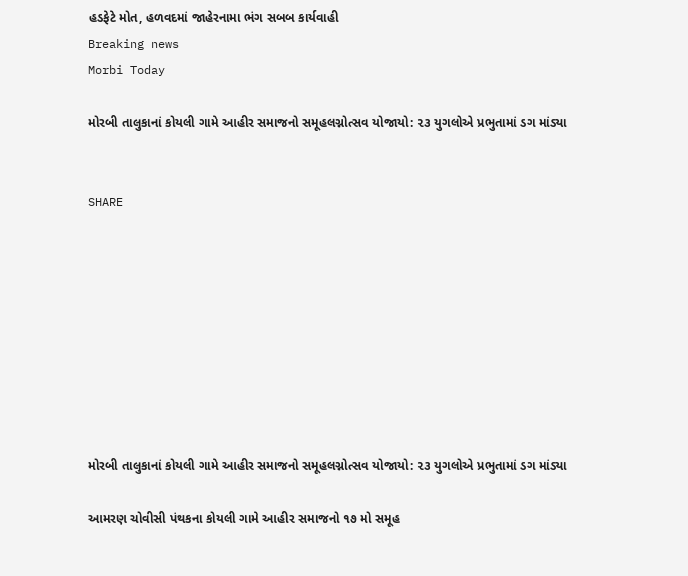હડફેટે મોત, હળવદમાં જાહેરનામા ભંગ સબબ કાર્યવાહી
Breaking news
Morbi Today

મોરબી તાલુકાનાં કોયલી ગામે આહીર સમાજનો સમૂહલગ્નોત્સવ યોજાયો: ૨૩ યુગલોએ પ્રભુતામાં ડગ માંડ્યા


SHARE









મોરબી તાલુકાનાં કોયલી ગામે આહીર સમાજનો સમૂહલગ્નોત્સવ યોજાયો: ૨૩ યુગલોએ પ્રભુતામાં ડગ માંડ્યા

આમરણ ચોવીસી પંથકના કોયલી ગામે આહીર સમાજનો ૧૭ મો સમૂહ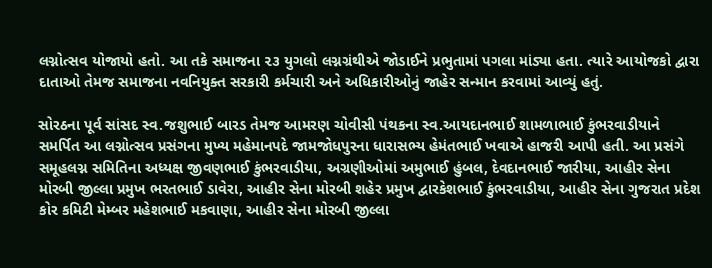લગ્નોત્સવ યોજાયો હતો. આ તકે સમાજના ૨૩ યુગલો લગ્નગ્રંથીએ જોડાઈને પ્રભુતામાં પગલા માંડ્યા હતા. ત્યારે આયોજકો દ્વારા દાતાઓ તેમજ સમાજના નવનિયુક્ત સરકારી કર્મચારી અને અધિકારીઓનું જાહેર સન્માન કરવામાં આવ્યું હતું.

સોરઠના પૂર્વ સાંસદ સ્વ.જશુભાઈ બારડ તેમજ આમરણ ચોવીસી પંથકના સ્વ.આયદાનભાઈ શામળાભાઈ કુંભરવાડીયાને સમર્પિત આ લગ્નોત્સવ પ્રસંગના મુખ્ય મહેમાનપદે જામજોધપુરના ધારાસભ્ય હેમંતભાઈ ખવાએ હાજરી આપી હતી. આ પ્રસંગે સમૂહલગ્ન સમિતિના અધ્યક્ષ જીવણભાઈ કુંભરવાડીયા, અગ્રણીઓમાં અમુભાઈ હુંબલ, દેવદાનભાઈ જારીયા, આહીર સેના મોરબી જીલ્લા પ્રમુખ ભરતભાઈ ડાવેરા, આહીર સેના મોરબી શહેર પ્રમુખ દ્વારકેશભાઈ કુંભરવાડીયા, આહીર સેના ગુજરાત પ્રદેશ કોર કમિટી મેમ્બર મહેશભાઈ મકવાણા, આહીર સેના મોરબી જીલ્લા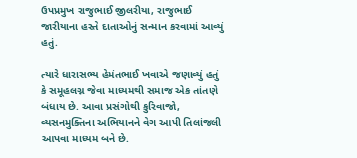ઉપપ્રમુખ રાજુભાઈ જીલરીયા, રાજુભાઈ જારીયાના હસ્તે દાતાઓનું સન્માન કરવામાં આવ્યું હતું.

ત્યારે ધારાસભ્ય હેમંતભાઈ ખવાએ જણાવ્યું હતું કે સમૂહલગ્ન જેવા માધ્યમથી સમાજ એક તાંતણે બંધાય છે. આવા પ્રસંગોથી કુરિવાજો, વ્યસનમુક્તિના અભિયાનને વેગ આપી તિલાંજલી આપવા માધ્યમ બને છે.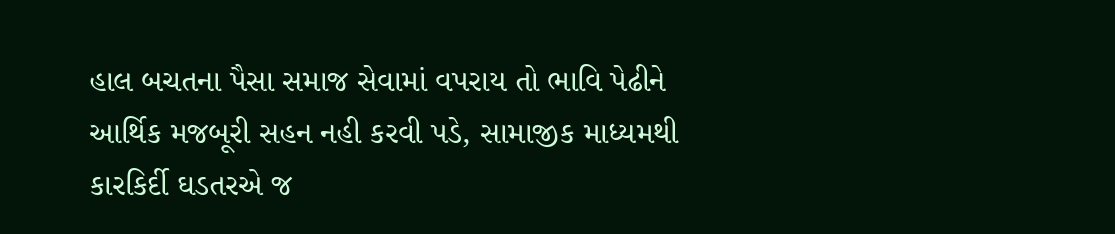હાલ બચતના પૈસા સમાજ સેવામાં વપરાય તો ભાવિ પેઢીને આર્થિક મજબૂરી સહન નહી કરવી પડે, સામાજીક માધ્યમથી કારકિર્દી ઘડતરએ જ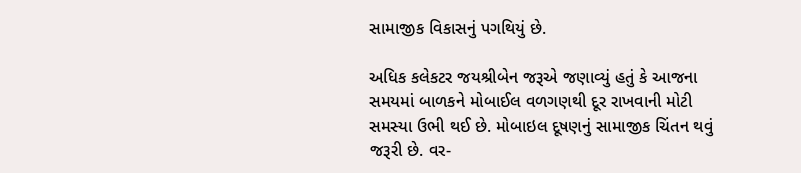સામાજીક વિકાસનું પગથિયું છે.

અધિક કલેકટર જયશ્રીબેન જરૂએ જણાવ્યું હતું કે આજના સમયમાં બાળકને મોબાઈલ વળગણથી દૂર રાખવાની મોટી સમસ્યા ઉભી થઈ છે. મોબાઇલ દૂષણનું સામાજીક ચિંતન થવું જરૂરી છે. વર-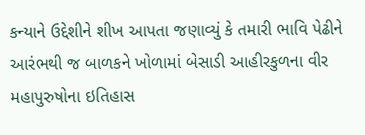કન્યાને ઉદ્દેશીને શીખ આપતા જણાવ્યું કે તમારી ભાવિ પેઢીને આરંભથી જ બાળકને ખોળામાં બેસાડી આહીરકુળના વીર મહાપુરુષોના ઇતિહાસ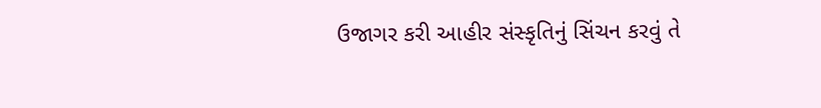ઉજાગર કરી આહીર સંસ્કૃતિનું સિંચન કરવું તે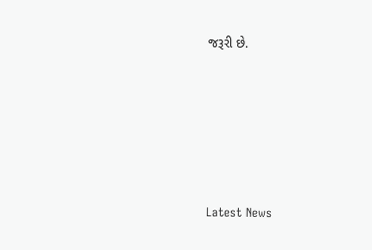જરૂરી છે.






Latest News